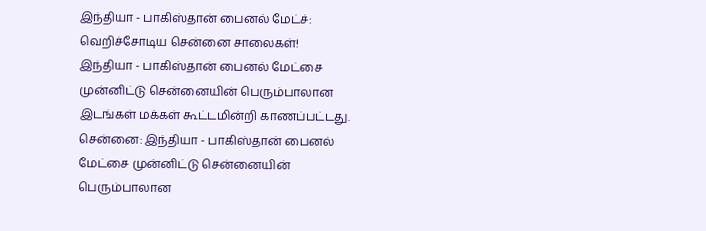இந்தியா - பாகிஸ்தான் பைனல் மேட்ச்: வெறிச்சோடிய சென்னை சாலைகள்!
இந்தியா - பாகிஸ்தான் பைனல் மேட்சை முன்னிட்டு சென்னையின் பெரும்பாலான இடங்கள் மக்கள் கூட்டமின்றி காணப்பட்டது.
சென்னை: இந்தியா - பாகிஸ்தான் பைனல் மேட்சை முன்னிட்டு சென்னையின் பெரும்பாலான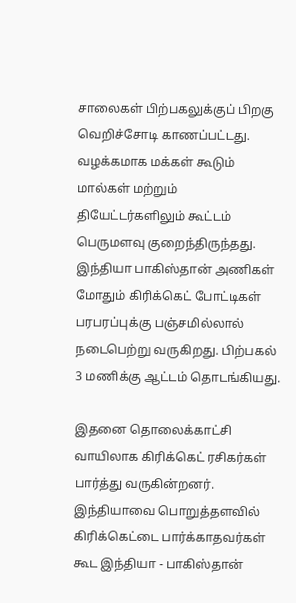சாலைகள் பிற்பகலுக்குப் பிறகு வெறிச்சோடி காணப்பட்டது. வழக்கமாக மக்கள் கூடும் மால்கள் மற்றும் தியேட்டர்களிலும் கூட்டம் பெருமளவு குறைந்திருந்தது.
இந்தியா பாகிஸ்தான் அணிகள் மோதும் கிரிக்கெட் போட்டிகள் பரபரப்புக்கு பஞ்சமில்லால் நடைபெற்று வருகிறது. பிற்பகல் 3 மணிக்கு ஆட்டம் தொடங்கியது.

இதனை தொலைக்காட்சி வாயிலாக கிரிக்கெட் ரசிகர்கள் பார்த்து வருகின்றனர். இந்தியாவை பொறுத்தளவில் கிரிக்கெட்டை பார்க்காதவர்கள் கூட இந்தியா - பாகிஸ்தான்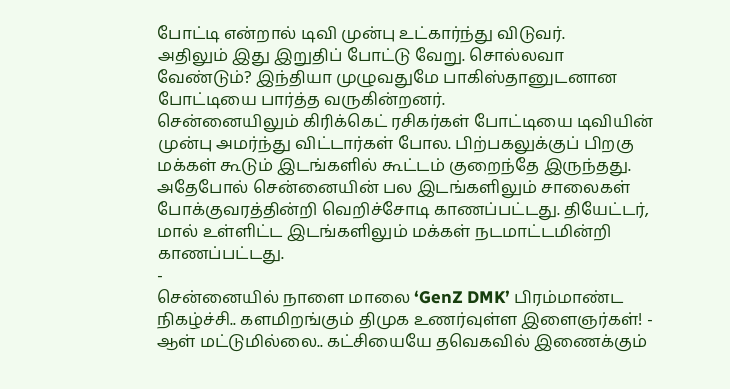போட்டி என்றால் டிவி முன்பு உட்கார்ந்து விடுவர்.
அதிலும் இது இறுதிப் போட்டு வேறு. சொல்லவா வேண்டும்? இந்தியா முழுவதுமே பாகிஸ்தானுடனான போட்டியை பார்த்த வருகின்றனர்.
சென்னையிலும் கிரிக்கெட் ரசிகர்கள் போட்டியை டிவியின் முன்பு அமர்ந்து விட்டார்கள் போல. பிற்பகலுக்குப் பிறகு மக்கள் கூடும் இடங்களில் கூட்டம் குறைந்தே இருந்தது.
அதேபோல் சென்னையின் பல இடங்களிலும் சாலைகள் போக்குவரத்தின்றி வெறிச்சோடி காணப்பட்டது. தியேட்டர், மால் உள்ளிட்ட இடங்களிலும் மக்கள் நடமாட்டமின்றி காணப்பட்டது.
-
சென்னையில் நாளை மாலை ‘GenZ DMK’ பிரம்மாண்ட நிகழ்ச்சி.. களமிறங்கும் திமுக உணர்வுள்ள இளைஞர்கள்! -
ஆள் மட்டுமில்லை.. கட்சியையே தவெகவில் இணைக்கும்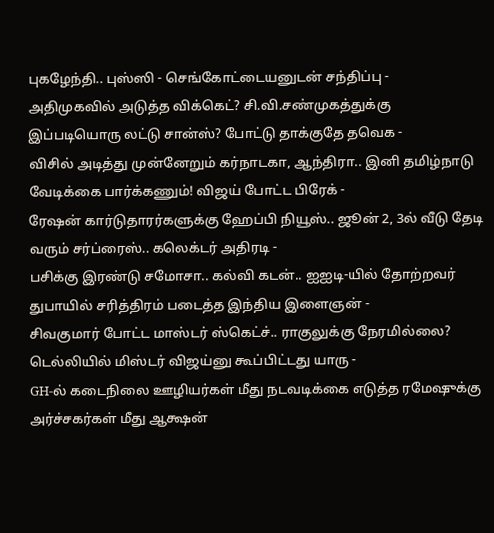புகழேந்தி.. புஸ்ஸி - செங்கோட்டையனுடன் சந்திப்பு -
அதிமுகவில் அடுத்த விக்கெட்? சி.வி.சண்முகத்துக்கு இப்படியொரு லட்டு சான்ஸ்? போட்டு தாக்குதே தவெக -
விசில் அடித்து முன்னேறும் கர்நாடகா, ஆந்திரா.. இனி தமிழ்நாடு வேடிக்கை பார்க்கணும்! விஜய் போட்ட பிரேக் -
ரேஷன் கார்டுதாரர்களுக்கு ஹேப்பி நியூஸ்.. ஜூன் 2, 3ல் வீடு தேடி வரும் சர்ப்ரைஸ்.. கலெக்டர் அதிரடி -
பசிக்கு இரண்டு சமோசா.. கல்வி கடன்.. ஐஐடி-யில் தோற்றவர் துபாயில் சரித்திரம் படைத்த இந்திய இளைஞன் -
சிவகுமார் போட்ட மாஸ்டர் ஸ்கெட்ச்.. ராகுலுக்கு நேரமில்லை? டெல்லியில் மிஸ்டர் விஜய்னு கூப்பிட்டது யாரு -
GH-ல் கடைநிலை ஊழியர்கள் மீது நடவடிக்கை எடுத்த ரமேஷுக்கு அர்ச்சகர்கள் மீது ஆக்ஷன்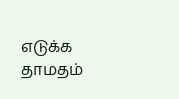எடுக்க தாமதம்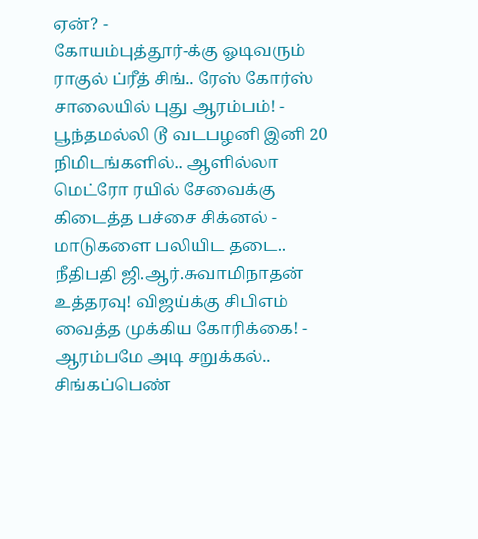ஏன்? -
கோயம்புத்தூர்-க்கு ஓடிவரும் ராகுல் ப்ரீத் சிங்.. ரேஸ் கோர்ஸ் சாலையில் புது ஆரம்பம்! -
பூந்தமல்லி டூ வடபழனி இனி 20 நிமிடங்களில்.. ஆளில்லா மெட்ரோ ரயில் சேவைக்கு கிடைத்த பச்சை சிக்னல் -
மாடுகளை பலியிட தடை.. நீதிபதி ஜி.ஆர்.சுவாமிநாதன் உத்தரவு! விஜய்க்கு சிபிஎம் வைத்த முக்கிய கோரிக்கை! -
ஆரம்பமே அடி சறுக்கல்.. சிங்கப்பெண்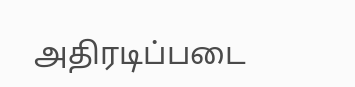அதிரடிப்படை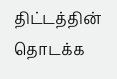திட்டத்தின் தொடக்க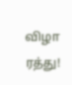விழா ரத்து!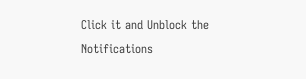Click it and Unblock the Notifications